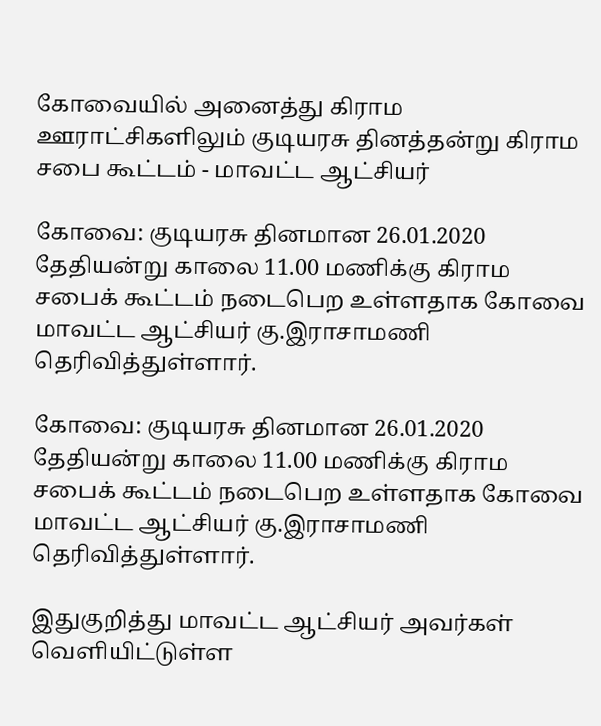கோவையில் அனைத்து கிராம ஊராட்சிகளிலும்‌ குடியரசு தினத்தன்று கிராம சபை கூட்டம்‌ - மாவட்ட ஆட்சியர்‌

கோவை: குடியரசு தினமான 26.01.2020 தேதியன்று காலை 11.00 மணிக்கு கிராம சபைக்‌ கூட்டம்‌ நடைபெற உள்ளதாக கோவை மாவட்ட ஆட்சியர்‌ கு.இராசாமணி தெரிவித்துள்ளார்‌.

கோவை: குடியரசு தினமான 26.01.2020 தேதியன்று காலை 11.00 மணிக்கு கிராம சபைக்‌ கூட்டம்‌ நடைபெற உள்ளதாக கோவை மாவட்ட ஆட்சியர்‌ கு.இராசாமணி தெரிவித்துள்ளார்‌.

இதுகுறித்து மாவட்ட ஆட்சியர்‌ அவர்கள்‌ வெளியிட்டுள்ள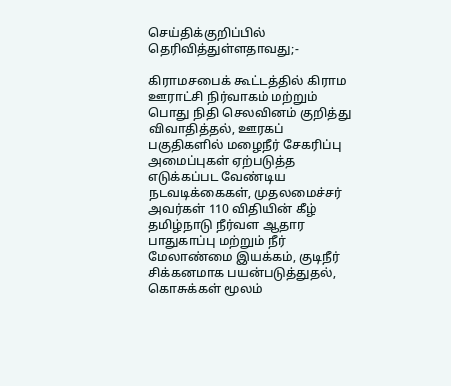செய்திக்குறிப்பில்‌ தெரிவித்துள்ளதாவது;-

கிராமசபைக்‌ கூட்டத்தில்‌ கிராம ஊராட்சி நிர்வாகம்‌ மற்றும்‌ பொது நிதி செலவினம்‌ குறித்து விவாதித்தல்‌, ஊரகப்‌ பகுதிகளில்‌ மழைநீர்‌ சேகரிப்பு அமைப்புகள்‌ ஏற்படுத்த எடுக்கப்பட வேண்டிய நடவடிக்கைகள்‌, முதலமைச்சர்‌ அவர்கள்‌ 110 விதியின்‌ கீழ்‌ தமிழ்நாடு நீர்வள ஆதார பாதுகாப்பு மற்றும்‌ நீர்‌ மேலாண்மை இயக்கம்‌, குடிநீர்‌ சிக்கனமாக பயன்படுத்துதல்‌, கொசுக்கள்‌ மூலம்‌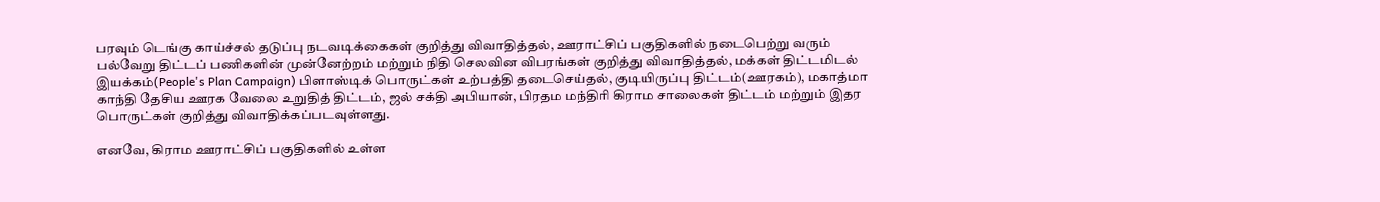பரவும்‌ டெங்கு காய்ச்சல்‌ தடுப்பு நடவடிக்கைகள்‌ குறித்து விவாதித்தல்‌, ஊராட்சிப்‌ பகுதிகளில்‌ நடைபெற்று வரும்‌ பல்வேறு திட்டப்‌ பணிகளின்‌ முன்னேற்றம்‌ மற்றும்‌ நிதி செலவின விபரங்கள்‌ குறித்து விவாதித்தல்‌, மக்கள்‌ திட்டமிடல்‌ இயக்கம்‌(People's Plan Campaign) பிளாஸ்டிக்‌ பொருட்கள்‌ உற்பத்தி தடைசெய்தல்‌, குடியிருப்பு திட்டம்‌(ஊரகம்‌), மகாத்மா காந்தி தேசிய ஊரக வேலை உறுதித்‌ திட்டம்‌, ஜல்‌ சக்தி அபியான்‌, பிரதம மந்திரி கிராம சாலைகள்‌ திட்டம்‌ மற்றும்‌ இதர பொருட்கள்‌ குறித்து விவாதிக்கப்படவுள்ளது.

எனவே, கிராம ஊராட்சிப்‌ பகுதிகளில்‌ உள்ள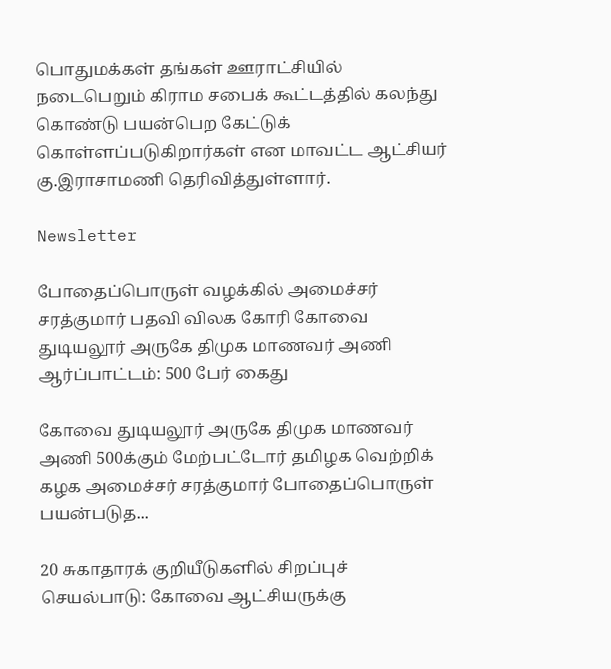பொதுமக்கள்‌ தங்கள்‌ ஊராட்சியில்‌ நடைபெறும்‌ கிராம சபைக்‌ கூட்டத்தில்‌ கலந்து கொண்டு பயன்பெற கேட்டுக்‌ கொள்ளப்படுகிறார்கள்‌ என மாவட்ட ஆட்சியர்‌ கு.இராசாமணி தெரிவித்துள்ளார்‌.

Newsletter

போதைப்பொருள் வழக்கில் அமைச்சர் சரத்குமார் பதவி விலக கோரி கோவை துடியலூர் அருகே திமுக மாணவர் அணி ஆர்ப்பாட்டம்: 500 பேர் கைது

கோவை துடியலூர் அருகே திமுக மாணவர் அணி 500க்கும் மேற்பட்டோர் தமிழக வெற்றிக் கழக அமைச்சர் சரத்குமார் போதைப்பொருள் பயன்படுத...

20 சுகாதாரக் குறியீடுகளில் சிறப்புச் செயல்பாடு: கோவை ஆட்சியருக்கு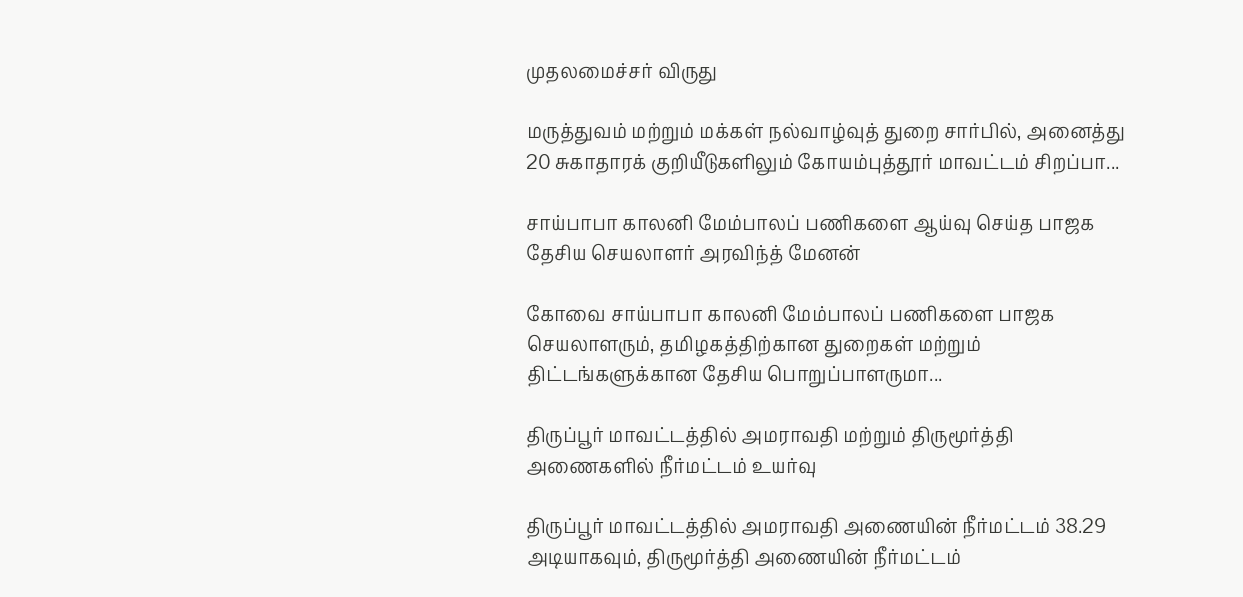முதலமைச்சர் விருது

மருத்துவம் மற்றும் மக்கள் நல்வாழ்வுத் துறை சார்பில், அனைத்து 20 சுகாதாரக் குறியீடுகளிலும் கோயம்புத்தூர் மாவட்டம் சிறப்பா...

சாய்பாபா காலனி மேம்பாலப் பணிகளை ஆய்வு செய்த பாஜக தேசிய செயலாளர் அரவிந்த் மேனன்

கோவை சாய்பாபா காலனி மேம்பாலப் பணிகளை பாஜக செயலாளரும், தமிழகத்திற்கான துறைகள் மற்றும் திட்டங்களுக்கான தேசிய பொறுப்பாளருமா...

திருப்பூர் மாவட்டத்தில் அமராவதி மற்றும் திருமூர்த்தி அணைகளில் நீர்மட்டம் உயர்வு

திருப்பூர் மாவட்டத்தில் அமராவதி அணையின் நீர்மட்டம் 38.29 அடியாகவும், திருமூர்த்தி அணையின் நீர்மட்டம்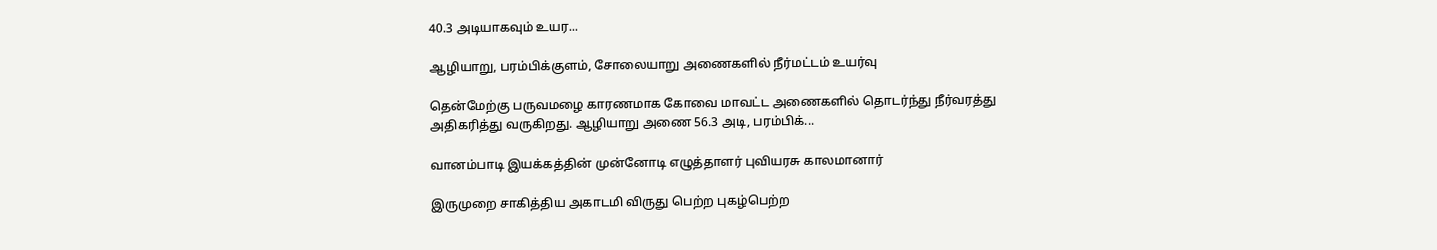40.3 அடியாகவும் உயர...

ஆழியாறு, பரம்பிக்குளம், சோலையாறு அணைகளில் நீர்மட்டம் உயர்வு

தென்மேற்கு பருவமழை காரணமாக கோவை மாவட்ட அணைகளில் தொடர்ந்து நீர்வரத்து அதிகரித்து வருகிறது. ஆழியாறு அணை 56.3 அடி, பரம்பிக்...

வானம்பாடி இயக்கத்தின் முன்னோடி எழுத்தாளர் புவியரசு காலமானார்

இருமுறை சாகித்திய அகாடமி விருது பெற்ற புகழ்பெற்ற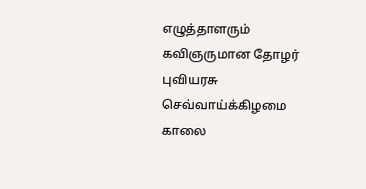எழுத்தாளரும் கவிஞருமான தோழர் புவியரசு செவ்வாய்க்கிழமை காலை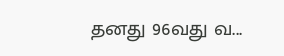தனது 96வது வ...